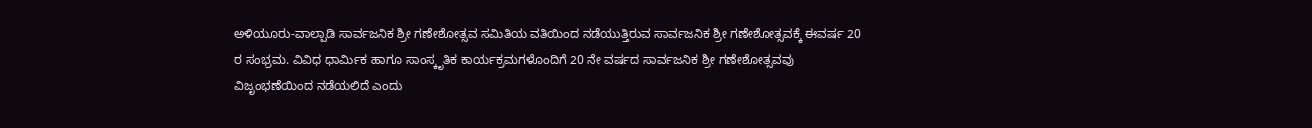ಅಳಿಯೂರು-ವಾಲ್ಪಾಡಿ ಸಾರ್ವಜನಿಕ ಶ್ರೀ ಗಣೇಶೋತ್ಸವ ಸಮಿತಿಯ ವತಿಯಿಂದ ನಡೆಯುತ್ತಿರುವ ಸಾರ್ವಜನಿಕ ಶ್ರೀ ಗಣೇಶೋತ್ಸವಕ್ಕೆ ಈವರ್ಷ 20 ರ ಸಂಭ್ರಮ. ವಿವಿಧ ಧಾರ್ಮಿಕ ಹಾಗೂ ಸಾಂಸ್ಕೃತಿಕ ಕಾರ್ಯಕ್ರಮಗಳೊಂದಿಗೆ 20 ನೇ ವರ್ಷದ ಸಾರ್ವಜನಿಕ ಶ್ರೀ ಗಣೇಶೋತ್ಸವವು ವಿಜೃಂಭಣೆಯಿಂದ ನಡೆಯಲಿದೆ ಎಂದು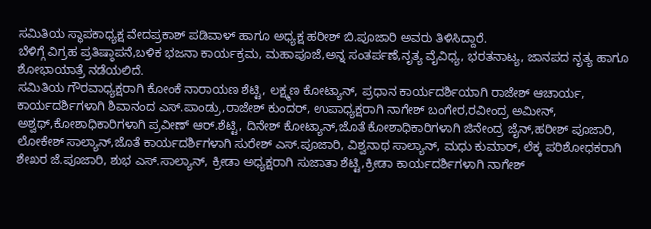ಸಮಿತಿಯ ಸ್ಥಾಪಕಾಧ್ಯಕ್ಷ ವೇದಪ್ರಕಾಶ್ ಪಡಿವಾಳ್ ಹಾಗೂ ಅಧ್ಯಕ್ಷ ಹರೀಶ್ ಬಿ.ಪೂಜಾರಿ ಅವರು ತಿಳಿಸಿದ್ದಾರೆ.
ಬೆಳಿಗ್ಗೆ ವಿಗ್ರಹ ಪ್ರತಿಷ್ಠಾಪನೆ,ಬಳಿಕ ಭಜನಾ ಕಾರ್ಯಕ್ರಮ, ಮಹಾಪೂಜೆ,ಅನ್ನ ಸಂತರ್ಪಣೆ,ನೃತ್ಯ ವೈವಿಧ್ಯ, ಭರತನಾಟ್ಯ, ಜಾನಪದ ನೃತ್ಯ ಹಾಗೂ ಶೋಭಾಯಾತ್ರೆ ನಡೆಯಲಿದೆ.
ಸಮಿತಿಯ ಗೌರವಾಧ್ಯಕ್ಷರಾಗಿ ಕೋಂಕೆ ನಾರಾಯಣ ಶೆಟ್ಟಿ, ಲಕ್ಷ್ಮಣ ಕೋಟ್ಯಾನ್, ಪ್ರಧಾನ ಕಾರ್ಯದರ್ಶಿಯಾಗಿ ರಾಜೇಶ್ ಆಚಾರ್ಯ, ಕಾರ್ಯದರ್ಶಿಗಳಾಗಿ ಶಿವಾನಂದ ಎಸ್.ಪಾಂಡ್ರು,ರಾಜೇಶ್ ಕುಂದರ್, ಉಪಾಧ್ಯಕ್ಷರಾಗಿ ನಾಗೇಶ್ ಬಂಗೇರ,ರವೀಂದ್ರ ಅಮೀನ್, ಅಶ್ವಥ್,ಕೋಶಾಧಿಕಾರಿಗಳಾಗಿ ಪ್ರವೀಣ್ ಆರ್.ಶೆಟ್ಟಿ, ದಿನೇಶ್ ಕೋಟ್ಯಾನ್,ಜೊತೆ ಕೋಶಾಧಿಕಾರಿಗಳಾಗಿ ಜಿನೇಂದ್ರ ಜೈನ್,ಹರೀಶ್ ಪೂಜಾರಿ, ಲೋಕೇಶ್ ಸಾಲ್ಯಾನ್,ಜೊತೆ ಕಾರ್ಯದರ್ಶಿಗಳಾಗಿ ಸುರೇಶ್ ಎಸ್.ಪೂಜಾರಿ, ವಿಶ್ವನಾಥ ಸಾಲ್ಯಾನ್, ಮಧು ಕುಮಾರ್, ಲೆಕ್ಕ ಪರಿಶೋಧಕರಾಗಿ ಶೇಖರ ಜೆ.ಪೂಜಾರಿ, ಶುಭ ಎಸ್.ಸಾಲ್ಯಾನ್, ಕ್ರೀಡಾ ಅಧ್ಯಕ್ಷರಾಗಿ ಸುಜಾತಾ ಶೆಟ್ಟಿ,ಕ್ರೀಡಾ ಕಾರ್ಯದರ್ಶಿಗಳಾಗಿ ನಾಗೇಶ್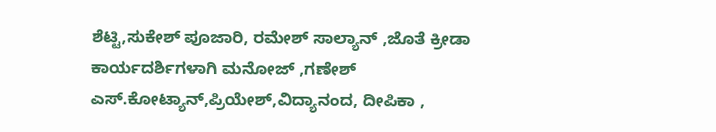ಶೆಟ್ಟಿ,ಸುಕೇಶ್ ಪೂಜಾರಿ, ರಮೇಶ್ ಸಾಲ್ಯಾನ್ ,ಜೊತೆ ಕ್ರೀಡಾ ಕಾರ್ಯದರ್ಶಿಗಳಾಗಿ ಮನೋಜ್ ,ಗಣೇಶ್ ಎಸ್.ಕೋಟ್ಯಾನ್,ಪ್ರಿಯೇಶ್,ವಿದ್ಯಾನಂದ, ದೀಪಿಕಾ ,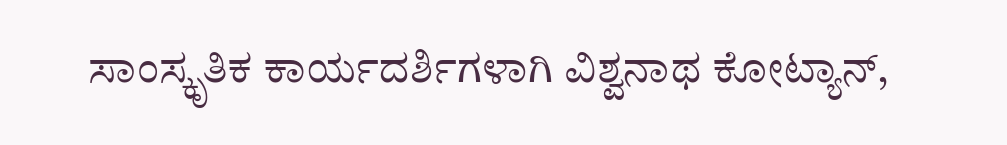ಸಾಂಸ್ಕೃತಿಕ ಕಾರ್ಯದರ್ಶಿಗಳಾಗಿ ವಿಶ್ವನಾಥ ಕೋಟ್ಯಾನ್,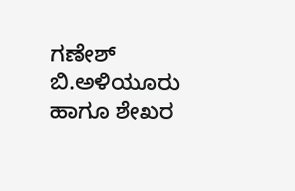ಗಣೇಶ್ ಬಿ.ಅಳಿಯೂರು ಹಾಗೂ ಶೇಖರ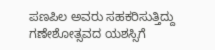ಪಣಪಿಲ ಅವರು ಸಹಕರಿಸುತ್ತಿದ್ದು ಗಣೇಶೋತ್ಸವದ ಯಶಸ್ಸಿಗೆ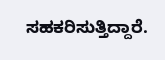ಸಹಕರಿಸುತ್ತಿದ್ದಾರೆ.